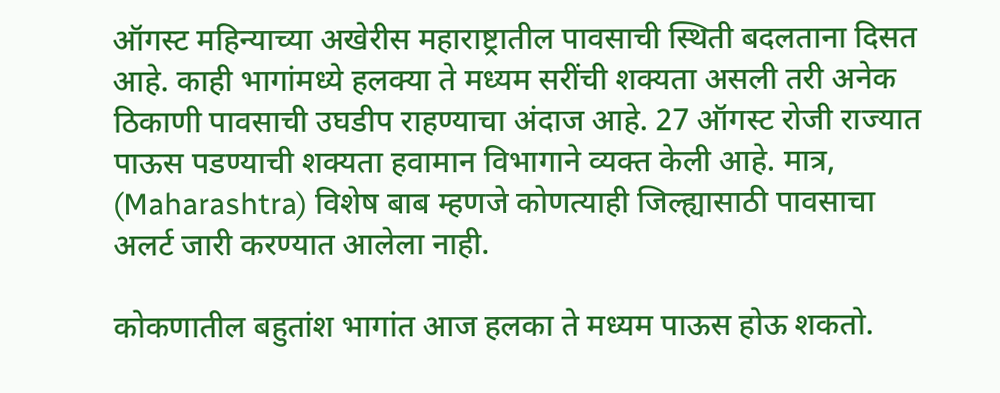ऑगस्ट महिन्याच्या अखेरीस महाराष्ट्रातील पावसाची स्थिती बदलताना दिसत आहे. काही भागांमध्ये हलक्या ते मध्यम सरींची शक्यता असली तरी अनेक ठिकाणी पावसाची उघडीप राहण्याचा अंदाज आहे. 27 ऑगस्ट रोजी राज्यात पाऊस पडण्याची शक्यता हवामान विभागाने व्यक्त केली आहे. मात्र, (Maharashtra) विशेष बाब म्हणजे कोणत्याही जिल्ह्यासाठी पावसाचा अलर्ट जारी करण्यात आलेला नाही.

कोकणातील बहुतांश भागांत आज हलका ते मध्यम पाऊस होऊ शकतो.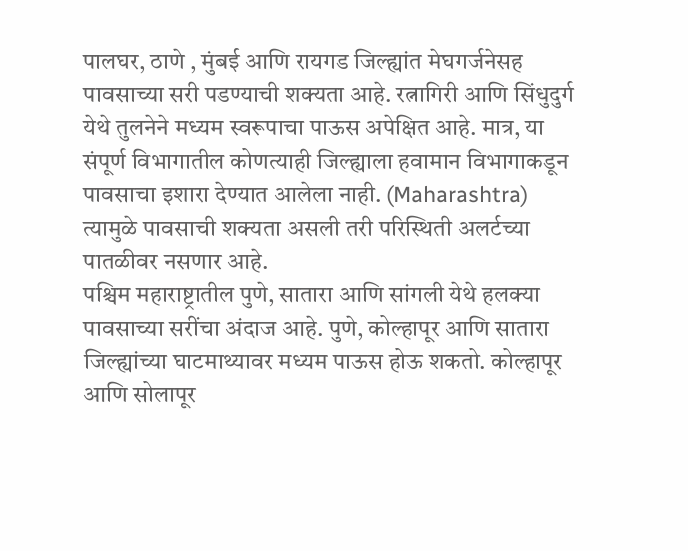पालघर, ठाणे , मुंबई आणि रायगड जिल्ह्यांत मेघगर्जनेसह पावसाच्या सरी पडण्याची शक्यता आहे. रत्नागिरी आणि सिंधुदुर्ग येथे तुलनेने मध्यम स्वरूपाचा पाऊस अपेक्षित आहे. मात्र, या संपूर्ण विभागातील कोणत्याही जिल्ह्याला हवामान विभागाकडून पावसाचा इशारा देण्यात आलेला नाही. (Maharashtra) त्यामुळे पावसाची शक्यता असली तरी परिस्थिती अलर्टच्या पातळीवर नसणार आहे.
पश्चिम महाराष्ट्रातील पुणे, सातारा आणि सांगली येथे हलक्या पावसाच्या सरींचा अंदाज आहे. पुणे, कोल्हापूर आणि सातारा जिल्ह्यांच्या घाटमाथ्यावर मध्यम पाऊस होऊ शकतो. कोल्हापूर आणि सोलापूर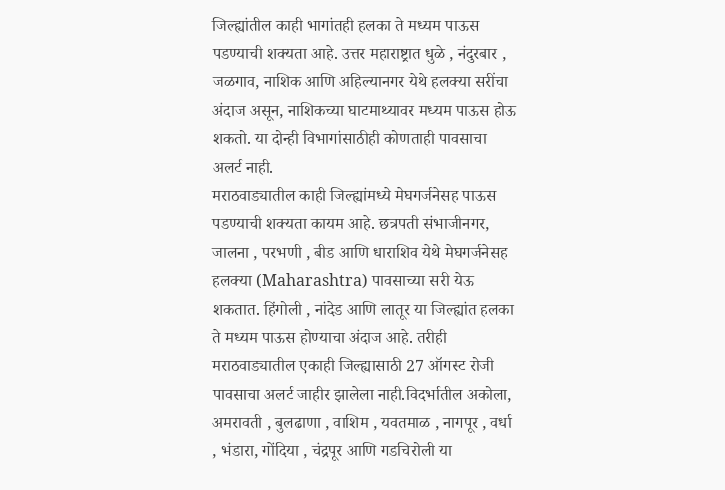जिल्ह्यांतील काही भागांतही हलका ते मध्यम पाऊस पडण्याची शक्यता आहे. उत्तर महाराष्ट्रात धुळे , नंदुरबार , जळगाव, नाशिक आणि अहिल्यानगर येथे हलक्या सरींचा अंदाज असून, नाशिकच्या घाटमाथ्यावर मध्यम पाऊस होऊ शकतो. या दोन्ही विभागांसाठीही कोणताही पावसाचा अलर्ट नाही.
मराठवाड्यातील काही जिल्ह्यांमध्ये मेघगर्जनेसह पाऊस पडण्याची शक्यता कायम आहे. छत्रपती संभाजीनगर, जालना , परभणी , बीड आणि धाराशिव येथे मेघगर्जनेसह हलक्या (Maharashtra) पावसाच्या सरी येऊ शकतात. हिंगोली , नांदेड आणि लातूर या जिल्ह्यांत हलका ते मध्यम पाऊस होण्याचा अंदाज आहे. तरीही मराठवाड्यातील एकाही जिल्ह्यासाठी 27 ऑगस्ट रोजी पावसाचा अलर्ट जाहीर झालेला नाही.विदर्भातील अकोला, अमरावती , बुलढाणा , वाशिम , यवतमाळ , नागपूर , वर्धा , भंडारा, गोंदिया , चंद्रपूर आणि गडचिरोली या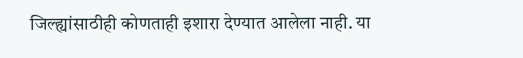जिल्ह्यांसाठीही कोणताही इशारा देण्यात आलेला नाही. या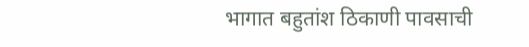भागात बहुतांश ठिकाणी पावसाची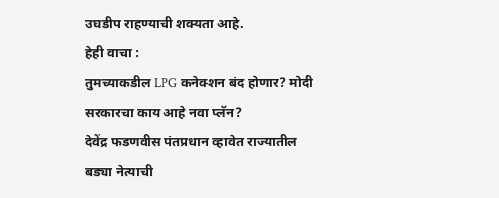उघडीप राहण्याची शक्यता आहे.
हेही वाचा :
तुमच्याकडील LPG कनेक्शन बंद होणार? मोदी सरकारचा काय आहे नवा प्लॅन?
देवेंद्र फडणवीस पंतप्रधान व्हावेत राज्यातील बड्या नेत्याची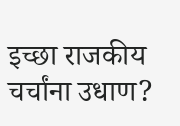इच्छा राजकीय चर्चांना उधाण?